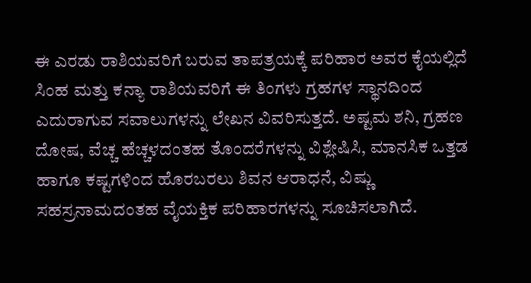ಈ ಎರಡು ರಾಶಿಯವರಿಗೆ ಬರುವ ತಾಪತ್ರಯಕ್ಕೆ ಪರಿಹಾರ ಅವರ ಕೈಯಲ್ಲಿದೆ
ಸಿಂಹ ಮತ್ತು ಕನ್ಯಾ ರಾಶಿಯವರಿಗೆ ಈ ತಿಂಗಳು ಗ್ರಹಗಳ ಸ್ಥಾನದಿಂದ ಎದುರಾಗುವ ಸವಾಲುಗಳನ್ನು ಲೇಖನ ವಿವರಿಸುತ್ತದೆ. ಅಷ್ಟಮ ಶನಿ, ಗ್ರಹಣ ದೋಷ, ವೆಚ್ಚ ಹೆಚ್ಚಳದಂತಹ ತೊಂದರೆಗಳನ್ನು ವಿಶ್ಲೇಷಿಸಿ, ಮಾನಸಿಕ ಒತ್ತಡ ಹಾಗೂ ಕಷ್ಟಗಳಿಂದ ಹೊರಬರಲು ಶಿವನ ಆರಾಧನೆ, ವಿಷ್ಣು ಸಹಸ್ರನಾಮದಂತಹ ವೈಯಕ್ತಿಕ ಪರಿಹಾರಗಳನ್ನು ಸೂಚಿಸಲಾಗಿದೆ.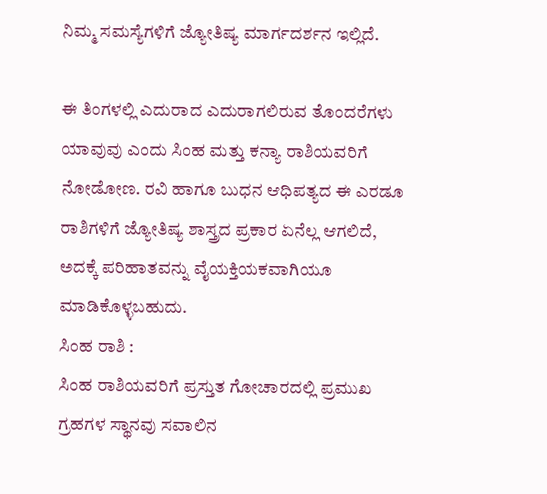ನಿಮ್ಮ ಸಮಸ್ಯೆಗಳಿಗೆ ಜ್ಯೋತಿಷ್ಯ ಮಾರ್ಗದರ್ಶನ ಇಲ್ಲಿದೆ.

ಈ ತಿಂಗಳಲ್ಲಿ ಎದುರಾದ ಎದುರಾಗಲಿರುವ ತೊಂದರೆಗಳು ಯಾವುವು ಎಂದು ಸಿಂಹ ಮತ್ತು ಕನ್ಯಾ ರಾಶಿಯವರಿಗೆ ನೋಡೋಣ. ರವಿ ಹಾಗೂ ಬುಧನ ಆಧಿಪತ್ಯದ ಈ ಎರಡೂ ರಾಶಿಗಳಿಗೆ ಜ್ಯೋತಿಷ್ಯ ಶಾಸ್ತ್ರದ ಪ್ರಕಾರ ಏನೆಲ್ಲ ಆಗಲಿದೆ, ಅದಕ್ಕೆ ಪರಿಹಾತವನ್ನು ವೈಯಕ್ತಿಯಕವಾಗಿಯೂ ಮಾಡಿಕೊಳ್ಳಬಹುದು.
ಸಿಂಹ ರಾಶಿ :
ಸಿಂಹ ರಾಶಿಯವರಿಗೆ ಪ್ರಸ್ತುತ ಗೋಚಾರದಲ್ಲಿ ಪ್ರಮುಖ ಗ್ರಹಗಳ ಸ್ಥಾನವು ಸವಾಲಿನ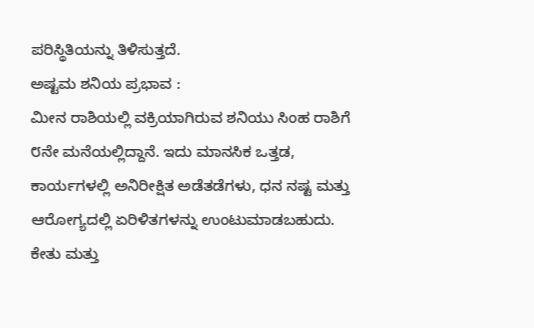ಪರಿಸ್ಥಿತಿಯನ್ನು ತಿಳಿಸುತ್ತದೆ.
ಅಷ್ಟಮ ಶನಿಯ ಪ್ರಭಾವ :
ಮೀನ ರಾಶಿಯಲ್ಲಿ ವಕ್ರಿಯಾಗಿರುವ ಶನಿಯು ಸಿಂಹ ರಾಶಿಗೆ ೮ನೇ ಮನೆಯಲ್ಲಿದ್ದಾನೆ. ಇದು ಮಾನಸಿಕ ಒತ್ತಡ, ಕಾರ್ಯಗಳಲ್ಲಿ ಅನಿರೀಕ್ಷಿತ ಅಡೆತಡೆಗಳು, ಧನ ನಷ್ಟ ಮತ್ತು ಆರೋಗ್ಯದಲ್ಲಿ ಏರಿಳಿತಗಳನ್ನು ಉಂಟುಮಾಡಬಹುದು.
ಕೇತು ಮತ್ತು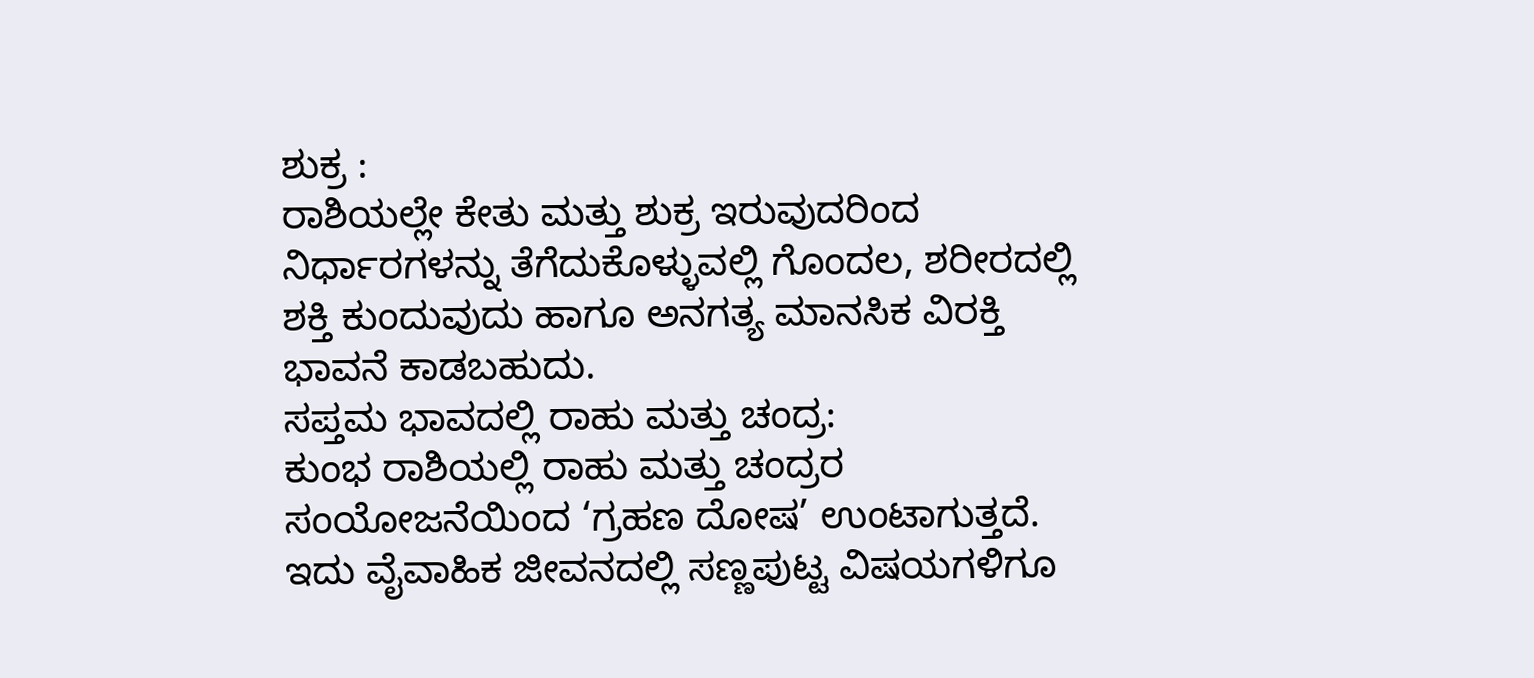ಶುಕ್ರ :
ರಾಶಿಯಲ್ಲೇ ಕೇತು ಮತ್ತು ಶುಕ್ರ ಇರುವುದರಿಂದ ನಿರ್ಧಾರಗಳನ್ನು ತೆಗೆದುಕೊಳ್ಳುವಲ್ಲಿ ಗೊಂದಲ, ಶರೀರದಲ್ಲಿ ಶಕ್ತಿ ಕುಂದುವುದು ಹಾಗೂ ಅನಗತ್ಯ ಮಾನಸಿಕ ವಿರಕ್ತಿ ಭಾವನೆ ಕಾಡಬಹುದು.
ಸಪ್ತಮ ಭಾವದಲ್ಲಿ ರಾಹು ಮತ್ತು ಚಂದ್ರ:
ಕುಂಭ ರಾಶಿಯಲ್ಲಿ ರಾಹು ಮತ್ತು ಚಂದ್ರರ ಸಂಯೋಜನೆಯಿಂದ ‘ಗ್ರಹಣ ದೋಷ’ ಉಂಟಾಗುತ್ತದೆ. ಇದು ವೈವಾಹಿಕ ಜೀವನದಲ್ಲಿ ಸಣ್ಣಪುಟ್ಟ ವಿಷಯಗಳಿಗೂ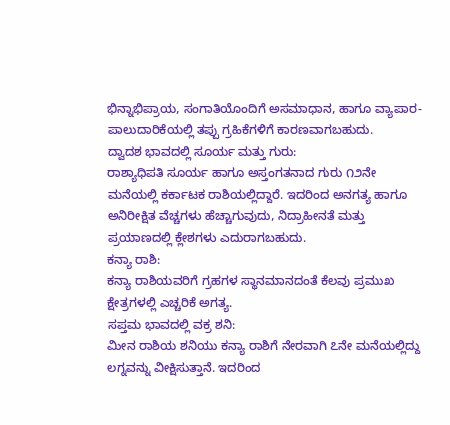ಭಿನ್ನಾಭಿಪ್ರಾಯ, ಸಂಗಾತಿಯೊಂದಿಗೆ ಅಸಮಾಧಾನ, ಹಾಗೂ ವ್ಯಾಪಾರ-ಪಾಲುದಾರಿಕೆಯಲ್ಲಿ ತಪ್ಪು ಗ್ರಹಿಕೆಗಳಿಗೆ ಕಾರಣವಾಗಬಹುದು.
ದ್ವಾದಶ ಭಾವದಲ್ಲಿ ಸೂರ್ಯ ಮತ್ತು ಗುರು:
ರಾಶ್ಯಾಧಿಪತಿ ಸೂರ್ಯ ಹಾಗೂ ಅಸ್ತಂಗತನಾದ ಗುರು ೧೨ನೇ ಮನೆಯಲ್ಲಿ ಕರ್ಕಾಟಕ ರಾಶಿಯಲ್ಲಿದ್ದಾರೆ. ಇದರಿಂದ ಅನಗತ್ಯ ಹಾಗೂ ಅನಿರೀಕ್ಷಿತ ವೆಚ್ಚಗಳು ಹೆಚ್ಚಾಗುವುದು, ನಿದ್ರಾಹೀನತೆ ಮತ್ತು ಪ್ರಯಾಣದಲ್ಲಿ ಕ್ಲೇಶಗಳು ಎದುರಾಗಬಹುದು.
ಕನ್ಯಾ ರಾಶಿ:
ಕನ್ಯಾ ರಾಶಿಯವರಿಗೆ ಗ್ರಹಗಳ ಸ್ಥಾನಮಾನದಂತೆ ಕೆಲವು ಪ್ರಮುಖ ಕ್ಷೇತ್ರಗಳಲ್ಲಿ ಎಚ್ಚರಿಕೆ ಅಗತ್ಯ.
ಸಪ್ತಮ ಭಾವದಲ್ಲಿ ವಕ್ರ ಶನಿ:
ಮೀನ ರಾಶಿಯ ಶನಿಯು ಕನ್ಯಾ ರಾಶಿಗೆ ನೇರವಾಗಿ ೭ನೇ ಮನೆಯಲ್ಲಿದ್ದು ಲಗ್ನವನ್ನು ವೀಕ್ಷಿಸುತ್ತಾನೆ. ಇದರಿಂದ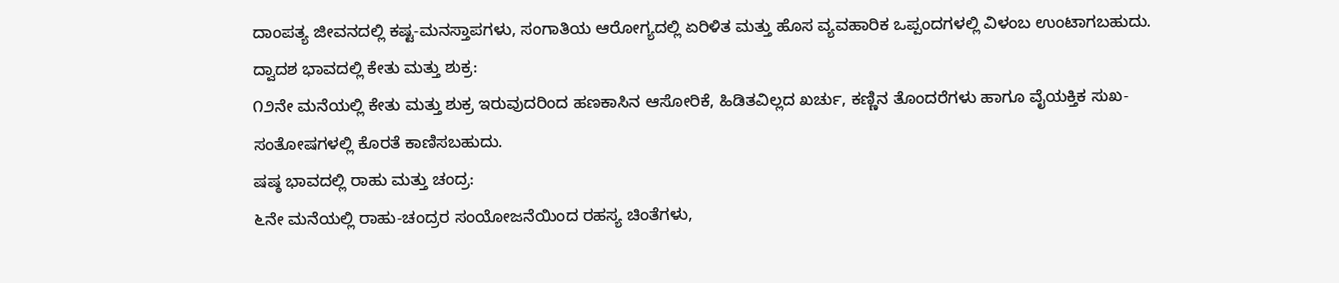ದಾಂಪತ್ಯ ಜೀವನದಲ್ಲಿ ಕಷ್ಟ-ಮನಸ್ತಾಪಗಳು, ಸಂಗಾತಿಯ ಆರೋಗ್ಯದಲ್ಲಿ ಏರಿಳಿತ ಮತ್ತು ಹೊಸ ವ್ಯವಹಾರಿಕ ಒಪ್ಪಂದಗಳಲ್ಲಿ ವಿಳಂಬ ಉಂಟಾಗಬಹುದು.
ದ್ವಾದಶ ಭಾವದಲ್ಲಿ ಕೇತು ಮತ್ತು ಶುಕ್ರ:
೧೨ನೇ ಮನೆಯಲ್ಲಿ ಕೇತು ಮತ್ತು ಶುಕ್ರ ಇರುವುದರಿಂದ ಹಣಕಾಸಿನ ಆಸೋರಿಕೆ, ಹಿಡಿತವಿಲ್ಲದ ಖರ್ಚು, ಕಣ್ಣಿನ ತೊಂದರೆಗಳು ಹಾಗೂ ವೈಯಕ್ತಿಕ ಸುಖ-ಸಂತೋಷಗಳಲ್ಲಿ ಕೊರತೆ ಕಾಣಿಸಬಹುದು.
ಷಷ್ಠ ಭಾವದಲ್ಲಿ ರಾಹು ಮತ್ತು ಚಂದ್ರ:
೬ನೇ ಮನೆಯಲ್ಲಿ ರಾಹು-ಚಂದ್ರರ ಸಂಯೋಜನೆಯಿಂದ ರಹಸ್ಯ ಚಿಂತೆಗಳು,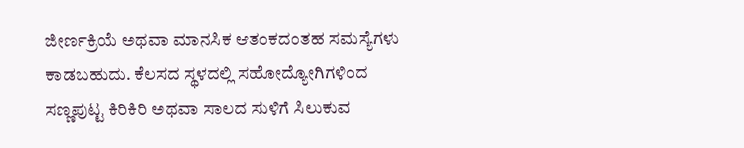ಜೀರ್ಣಕ್ರಿಯೆ ಅಥವಾ ಮಾನಸಿಕ ಆತಂಕದಂತಹ ಸಮಸ್ಯೆಗಳು ಕಾಡಬಹುದು. ಕೆಲಸದ ಸ್ಥಳದಲ್ಲಿ ಸಹೋದ್ಯೋಗಿಗಳಿಂದ ಸಣ್ಣಪುಟ್ಟ ಕಿರಿಕಿರಿ ಅಥವಾ ಸಾಲದ ಸುಳಿಗೆ ಸಿಲುಕುವ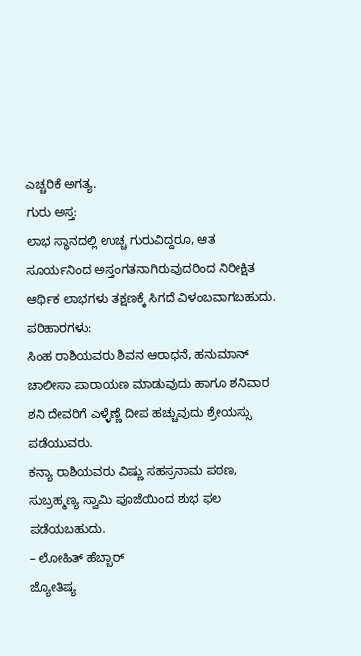ಎಚ್ಚರಿಕೆ ಅಗತ್ಯ.
ಗುರು ಅಸ್ತ:
ಲಾಭ ಸ್ಥಾನದಲ್ಲಿ ಉಚ್ಚ ಗುರುವಿದ್ದರೂ, ಆತ ಸೂರ್ಯನಿಂದ ಅಸ್ತಂಗತನಾಗಿರುವುದರಿಂದ ನಿರೀಕ್ಷಿತ ಆರ್ಥಿಕ ಲಾಭಗಳು ತಕ್ಷಣಕ್ಕೆ ಸಿಗದೆ ವಿಳಂಬವಾಗಬಹುದು.
ಪರಿಹಾರಗಳು:
ಸಿಂಹ ರಾಶಿಯವರು ಶಿವನ ಆರಾಧನೆ, ಹನುಮಾನ್ ಚಾಲೀಸಾ ಪಾರಾಯಣ ಮಾಡುವುದು ಹಾಗೂ ಶನಿವಾರ ಶನಿ ದೇವರಿಗೆ ಎಳ್ಳೆಣ್ಣೆ ದೀಪ ಹಚ್ಚುವುದು ಶ್ರೇಯಸ್ಸು ಪಡೆಯುವರು.
ಕನ್ಯಾ ರಾಶಿಯವರು ವಿಷ್ಣು ಸಹಸ್ರನಾಮ ಪಠಣ, ಸುಬ್ರಹ್ಮಣ್ಯ ಸ್ವಾಮಿ ಪೂಜೆಯಿಂದ ಶುಭ ಫಲ ಪಡೆಯಬಹುದು.
– ಲೋಹಿತ್ ಹೆಬ್ಬಾರ್
ಜ್ಯೋತಿಷ್ಯ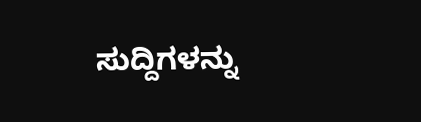ಸುದ್ದಿಗಳನ್ನು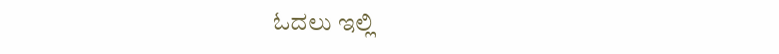ಓದಲು ಇಲ್ಲಿ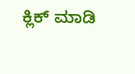ಕ್ಲಿಕ್ ಮಾಡಿ